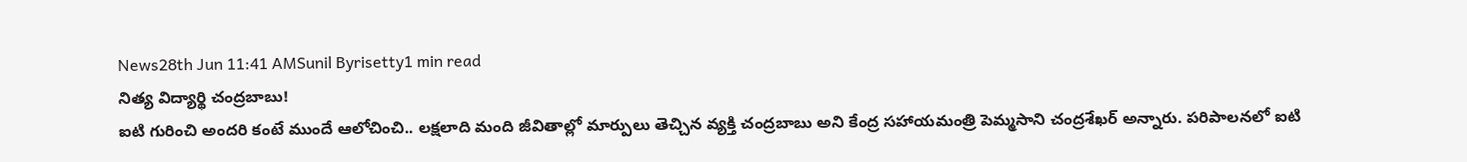News28th Jun 11:41 AMSunil Byrisetty1 min read
నిత్య విద్యార్థి చంద్రబాబు!
ఐటి గురించి అందరి కంటే ముందే ఆలోచించి.. లక్షలాది మంది జీవితాల్లో మార్పులు తెచ్చిన వ్యక్తి చంద్రబాబు అని కేంద్ర సహాయమంత్రి పెమ్మసాని చంద్రశేఖర్ అన్నారు. పరిపాలనలో ఐటి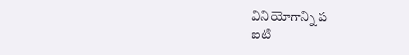వినియోగాన్ని ప
ఐటి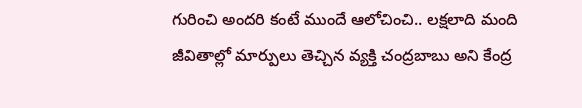గురించి అందరి కంటే ముందే ఆలోచించి.. లక్షలాది మంది జీవితాల్లో మార్పులు తెచ్చిన వ్యక్తి చంద్రబాబు అని కేంద్ర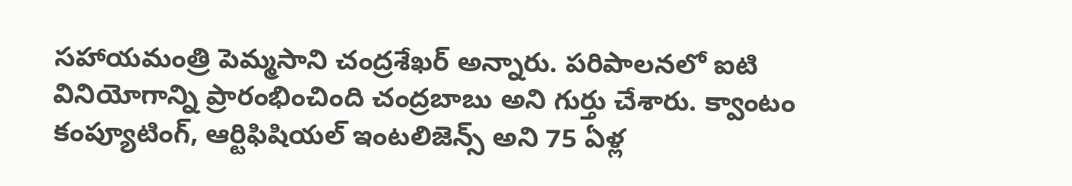సహాయమంత్రి పెమ్మసాని చంద్రశేఖర్ అన్నారు. పరిపాలనలో ఐటి వినియోగాన్ని ప్రారంభించింది చంద్రబాబు అని గుర్తు చేశారు. క్వాంటం కంప్యూటింగ్, ఆర్టిఫిషియల్ ఇంటలిజెన్స్ అని 75 ఏళ్ల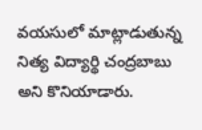వయసులో మాట్లాడుతున్న నిత్య విద్యార్థి చంద్రబాబు అని కొనియాడారు.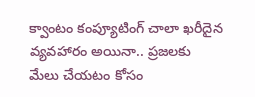క్వాంటం కంప్యూటింగ్ చాలా ఖరీదైన వ్యవహారం అయినా.. ప్రజలకు మేలు చేయటం కోసం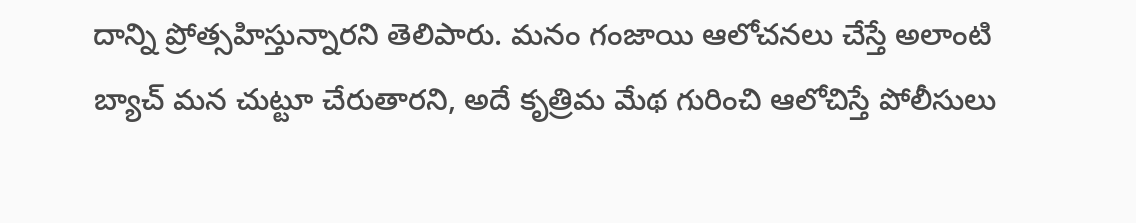దాన్ని ప్రోత్సహిస్తున్నారని తెలిపారు. మనం గంజాయి ఆలోచనలు చేస్తే అలాంటి బ్యాచ్ మన చుట్టూ చేరుతారని, అదే కృత్రిమ మేథ గురించి ఆలోచిస్తే పోలీసులు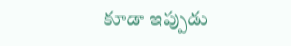కూడా ఇప్పుడు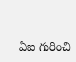ఏఐ గురించి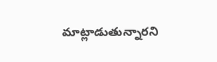మాట్లాడుతున్నారని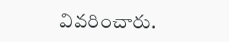వివరించారు.